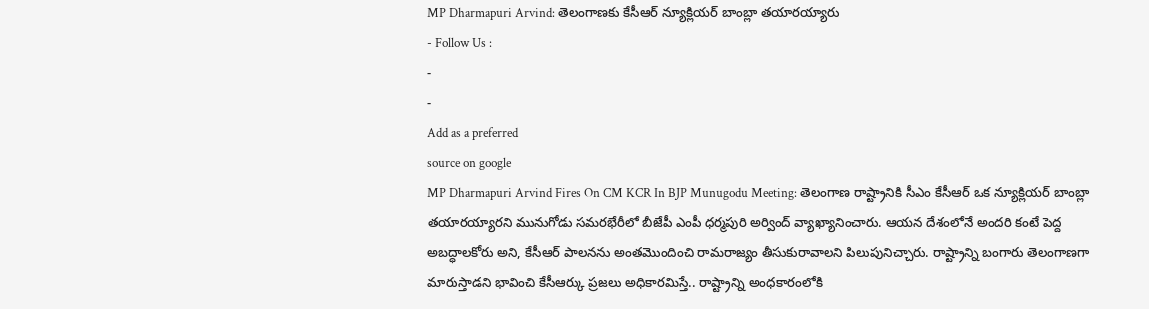MP Dharmapuri Arvind: తెలంగాణకు కేసీఆర్ న్యూక్లియర్ బాంబ్లా తయారయ్యారు
- Follow Us :
-
-
Add as a preferred
source on google
MP Dharmapuri Arvind Fires On CM KCR In BJP Munugodu Meeting: తెలంగాణ రాష్ట్రానికి సీఎం కేసీఆర్ ఒక న్యూక్లియర్ బాంబ్లా తయారయ్యారని మునుగోడు సమరభేరీలో బీజేపీ ఎంపీ ధర్మపురి అర్వింద్ వ్యాఖ్యానించారు. ఆయన దేశంలోనే అందరి కంటే పెద్ద అబద్ధాలకోరు అని, కేసీఆర్ పాలనను అంతమొందించి రామరాజ్యం తీసుకురావాలని పిలుపునిచ్చారు. రాష్ట్రాన్ని బంగారు తెలంగాణగా మారుస్తాడని భావించి కేసీఆర్కు ప్రజలు అధికారమిస్తే.. రాష్ట్రాన్ని అంధకారంలోకి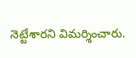నెట్టేశారని విమర్శించారు.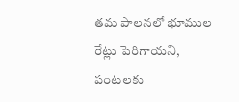తమ పాలనలో భూముల రేట్లు పెరిగాయని, పంటలకు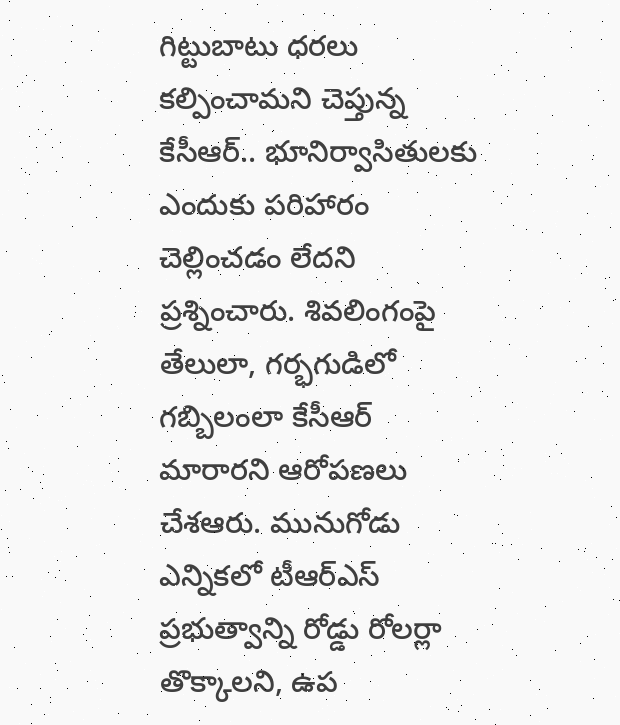గిట్టుబాటు ధరలు కల్పించామని చెప్తున్న కేసీఆర్.. భూనిర్వాసితులకు ఎందుకు పరిహారం చెల్లించడం లేదని ప్రశ్నించారు. శివలింగంపై తేలులా, గర్భగుడిలో గబ్బిలంలా కేసీఆర్ మారారని ఆరోపణలు చేశఆరు. మునుగోడు ఎన్నికలో టీఆర్ఎస్ ప్రభుత్వాన్ని రోడ్డు రోలర్లా తొక్కాలని, ఉప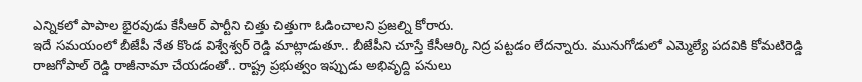ఎన్నికలో పాపాల భైరవుడు కేసీఆర్ పార్టీని చిత్తు చిత్తుగా ఓడించాలని ప్రజల్ని కోరారు.
ఇదే సమయంలో బీజేపీ నేత కొండ విశ్వేశ్వర్ రెడ్డి మాట్లాడుతూ.. బీజేపీని చూస్తే కేసీఆర్కి నిద్ర పట్టడం లేదన్నారు. మునుగోడులో ఎమ్మెల్యే పదవికి కోమటిరెడ్డి రాజగోపాల్ రెడ్డి రాజీనామా చేయడంతో.. రాష్ట్ర ప్రభుత్వం ఇప్పుడు అభివృద్ది పనులు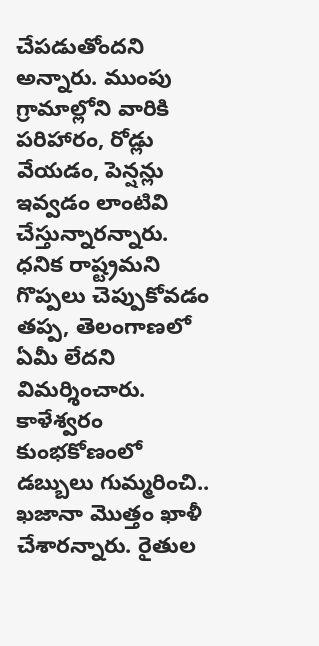చేపడుతోందని అన్నారు. ముంపు గ్రామాల్లోని వారికి పరిహారం, రోడ్లు వేయడం, పెన్షన్లు ఇవ్వడం లాంటివి చేస్తున్నారన్నారు. ధనిక రాష్ట్రమని గొప్పలు చెప్పుకోవడం తప్ప, తెలంగాణలో ఏమీ లేదని విమర్శించారు. కాళేశ్వరం కుంభకోణంలో డబ్బులు గుమ్మరించి.. ఖజానా మొత్తం ఖాళీ చేశారన్నారు. రైతుల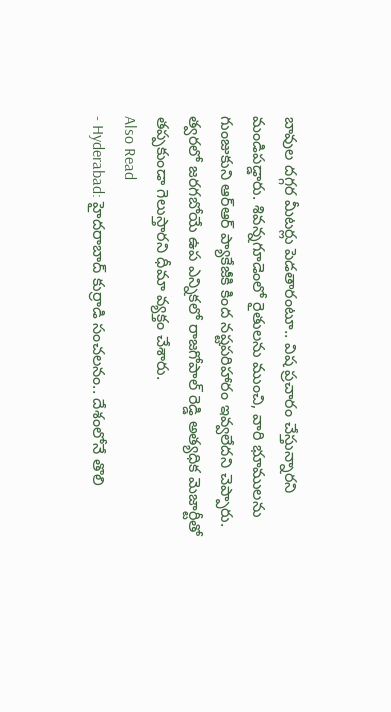బావుల దగ్గర మీటర్లు పెడతారంటూ.. విష ప్రచారం చేస్తున్నారని మండిపడ్డారు. శివన్నగూడెంలో రైతులను ముంచి, వారి భూములను గుంజుకుని ఆర్ఆర్ ప్యాకేజీకి కింద నష్టపరిహారం ఇవ్వలేదని చెప్పారు. త్వరలో జరగబోయే ఉప ఎన్నికలో రాజగోపాల్ రెడ్డి అత్యధిక మెజార్టీతో తప్పకుండా గెలుస్తారని ధీమా వ్యక్తం చేశారు.
Also Read
- Hyderabad: హైదరాబాద్ కుర్రాడి సంచలనం.. దేశంలోనే తొలి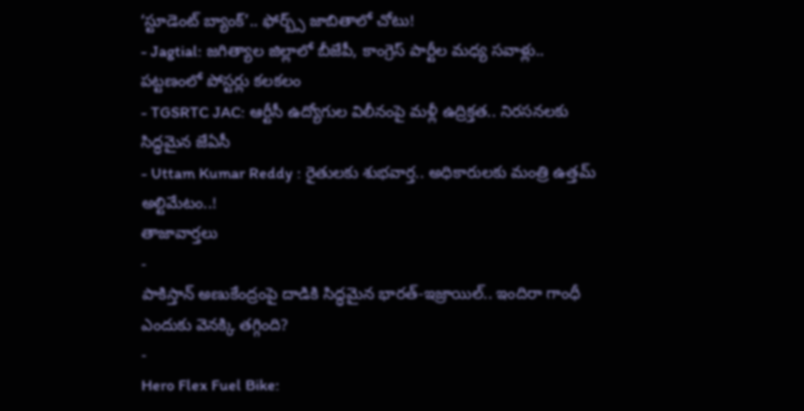‘స్టూడెంట్ బ్యాంక్’.. ఫోర్బ్స్ జాబితాలో చోటు!
- Jagtial: జగిత్యాల జిల్లాలో బీజేపీ, కాంగ్రెస్ పార్టీల మధ్య సవాళ్లు.. పట్టణంలో పోస్టర్లు కలకలం
- TGSRTC JAC: ఆర్టీసీ ఉద్యోగుల విలీనంపై మళ్లీ ఉద్రిక్తత.. నిరసనలకు సిద్ధమైన జేఏసీ
- Uttam Kumar Reddy : రైతులకు శుభవార్త.. అధికారులకు మంత్రి ఉత్తమ్ అల్టిమేటం..!
తాజావార్తలు
-
పాకిస్తాన్ అణుకేంద్రంపై దాడికి సిద్ధమైన భారత్-ఇజ్రాయిల్.. ఇందిరా గాంధీ ఎందుకు వెనక్కి తగ్గింది?
-
Hero Flex Fuel Bike: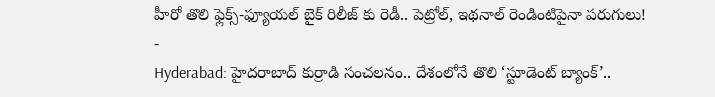హీరో తొలి ఫ్లెక్స్-ఫ్యూయల్ బైక్ రిలీజ్ కు రెడీ.. పెట్రోల్, ఇథనాల్ రెండింటిపైనా పరుగులు!
-
Hyderabad: హైదరాబాద్ కుర్రాడి సంచలనం.. దేశంలోనే తొలి ‘స్టూడెంట్ బ్యాంక్’..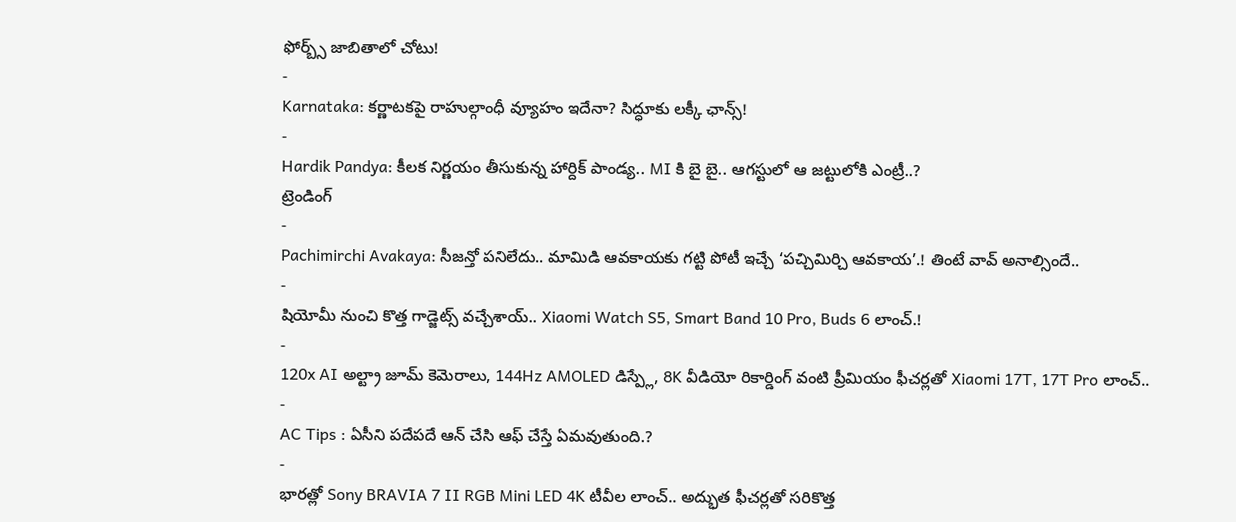ఫోర్బ్స్ జాబితాలో చోటు!
-
Karnataka: కర్ణాటకపై రాహుల్గాంధీ వ్యూహం ఇదేనా? సిద్ధూకు లక్కీ ఛాన్స్!
-
Hardik Pandya: కీలక నిర్ణయం తీసుకున్న హార్దిక్ పాండ్య.. MI కి బై బై.. ఆగస్టులో ఆ జట్టులోకి ఎంట్రీ..?
ట్రెండింగ్
-
Pachimirchi Avakaya: సీజన్తో పనిలేదు.. మామిడి ఆవకాయకు గట్టి పోటీ ఇచ్చే ‘పచ్చిమిర్చి ఆవకాయ’.! తింటే వావ్ అనాల్సిందే..
-
షియోమీ నుంచి కొత్త గాడ్జెట్స్ వచ్చేశాయ్.. Xiaomi Watch S5, Smart Band 10 Pro, Buds 6 లాంచ్.!
-
120x AI అల్ట్రా జూమ్ కెమెరాలు, 144Hz AMOLED డిస్ప్లే, 8K వీడియో రికార్డింగ్ వంటి ప్రీమియం ఫీచర్లతో Xiaomi 17T, 17T Pro లాంచ్..
-
AC Tips : ఏసీని పదేపదే ఆన్ చేసి ఆఫ్ చేస్తే ఏమవుతుంది.?
-
భారత్లో Sony BRAVIA 7 II RGB Mini LED 4K టీవీల లాంచ్.. అద్భుత ఫీచర్లతో సరికొత్త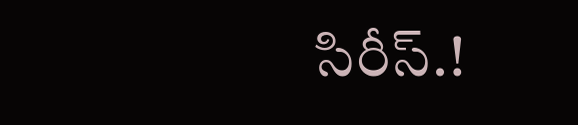సిరీస్.!